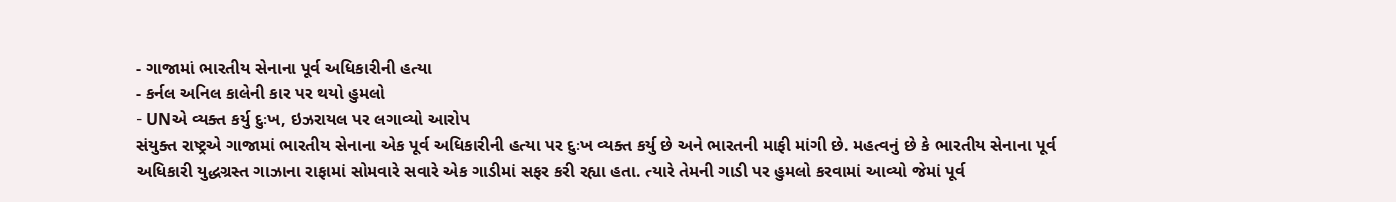- ગાજામાં ભારતીય સેનાના પૂર્વ અધિકારીની હત્યા
- કર્નલ અનિલ કાલેની કાર પર થયો હુમલો
- UNએ વ્યક્ત કર્યુ દુઃખ, ઇઝરાયલ પર લગાવ્યો આરોપ
સંયુક્ત રાષ્ટ્રએ ગાજામાં ભારતીય સેનાના એક પૂર્વ અધિકારીની હત્યા પર દુઃખ વ્યક્ત કર્યુ છે અને ભારતની માફી માંગી છે. મહત્વનું છે કે ભારતીય સેનાના પૂર્વ અધિકારી યુદ્ધગ્રસ્ત ગાઝાના રાફામાં સોમવારે સવારે એક ગાડીમાં સફર કરી રહ્યા હતા. ત્યારે તેમની ગાડી પર હુમલો કરવામાં આવ્યો જેમાં પૂર્વ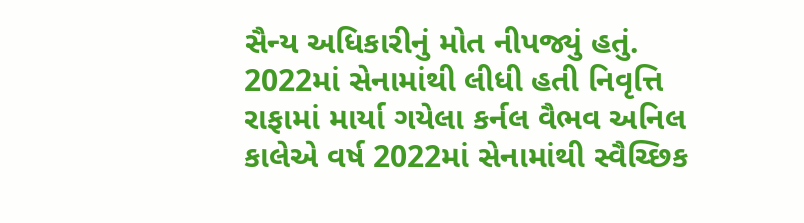સૈન્ય અધિકારીનું મોત નીપજ્યું હતું.
2022માં સેનામાંથી લીધી હતી નિવૃત્તિ
રાફામાં માર્યા ગયેલા કર્નલ વૈભવ અનિલ કાલેએ વર્ષ 2022માં સેનામાંથી સ્વૈચ્છિક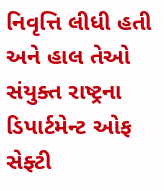નિવૃત્તિ લીધી હતી અને હાલ તેઓ સંયુક્ત રાષ્ટ્રના ડિપાર્ટમેન્ટ ઓફ સેફ્ટી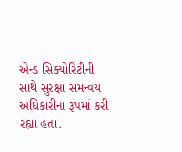એન્ડ સિક્યોરિટીની સાથે સુરક્ષા સમન્વય અધિકારીના રૂપમાં કરી રહ્યા હતા.